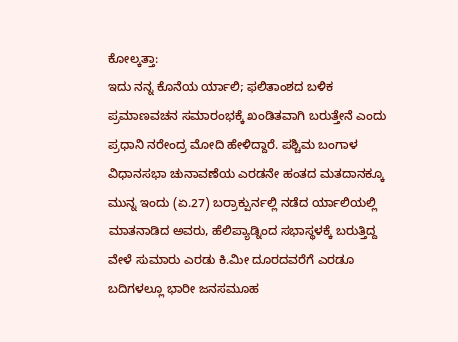ಕೋಲ್ಕತ್ತಾ:
ಇದು ನನ್ನ ಕೊನೆಯ ರ್ಯಾಲಿ; ಫಲಿತಾಂಶದ ಬಳಿಕ ಪ್ರಮಾಣವಚನ ಸಮಾರಂಭಕ್ಕೆ ಖಂಡಿತವಾಗಿ ಬರುತ್ತೇನೆ ಎಂದು ಪ್ರಧಾನಿ ನರೇಂದ್ರ ಮೋದಿ ಹೇಳಿದ್ದಾರೆ. ಪಶ್ಚಿಮ ಬಂಗಾಳ ವಿಧಾನಸಭಾ ಚುನಾವಣೆಯ ಎರಡನೇ ಹಂತದ ಮತದಾನಕ್ಕೂ ಮುನ್ನ ಇಂದು (ಏ.27) ಬರ್ರಾಕ್ಪುರ್ನಲ್ಲಿ ನಡೆದ ರ್ಯಾಲಿಯಲ್ಲಿ ಮಾತನಾಡಿದ ಅವರು, ಹೆಲಿಪ್ಯಾಡ್ನಿಂದ ಸಭಾಸ್ಥಳಕ್ಕೆ ಬರುತ್ತಿದ್ದ ವೇಳೆ ಸುಮಾರು ಎರಡು ಕಿ.ಮೀ ದೂರದವರೆಗೆ ಎರಡೂ ಬದಿಗಳಲ್ಲೂ ಭಾರೀ ಜನಸಮೂಹ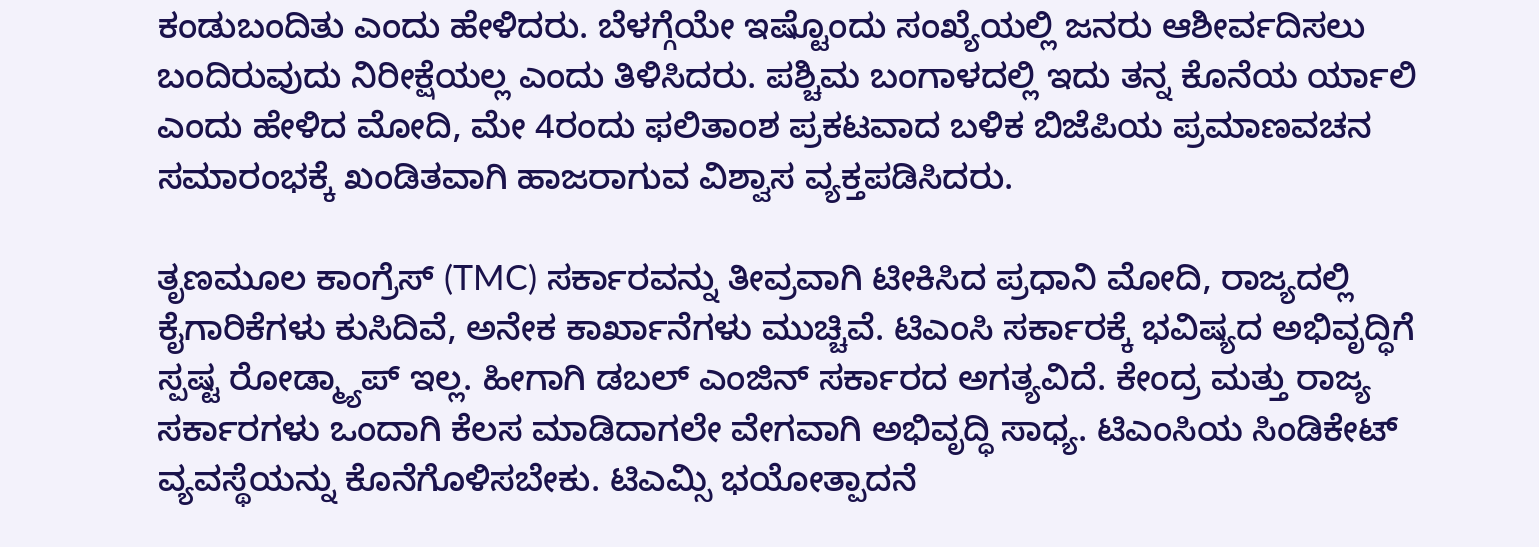ಕಂಡುಬಂದಿತು ಎಂದು ಹೇಳಿದರು. ಬೆಳಗ್ಗೆಯೇ ಇಷ್ಟೊಂದು ಸಂಖ್ಯೆಯಲ್ಲಿ ಜನರು ಆಶೀರ್ವದಿಸಲು ಬಂದಿರುವುದು ನಿರೀಕ್ಷೆಯಲ್ಲ ಎಂದು ತಿಳಿಸಿದರು. ಪಶ್ಚಿಮ ಬಂಗಾಳದಲ್ಲಿ ಇದು ತನ್ನ ಕೊನೆಯ ರ್ಯಾಲಿ ಎಂದು ಹೇಳಿದ ಮೋದಿ, ಮೇ 4ರಂದು ಫಲಿತಾಂಶ ಪ್ರಕಟವಾದ ಬಳಿಕ ಬಿಜೆಪಿಯ ಪ್ರಮಾಣವಚನ ಸಮಾರಂಭಕ್ಕೆ ಖಂಡಿತವಾಗಿ ಹಾಜರಾಗುವ ವಿಶ್ವಾಸ ವ್ಯಕ್ತಪಡಿಸಿದರು.

ತೃಣಮೂಲ ಕಾಂಗ್ರೆಸ್ (TMC) ಸರ್ಕಾರವನ್ನು ತೀವ್ರವಾಗಿ ಟೀಕಿಸಿದ ಪ್ರಧಾನಿ ಮೋದಿ, ರಾಜ್ಯದಲ್ಲಿ ಕೈಗಾರಿಕೆಗಳು ಕುಸಿದಿವೆ, ಅನೇಕ ಕಾರ್ಖಾನೆಗಳು ಮುಚ್ಚಿವೆ. ಟಿಎಂಸಿ ಸರ್ಕಾರಕ್ಕೆ ಭವಿಷ್ಯದ ಅಭಿವೃದ್ಧಿಗೆ ಸ್ಪಷ್ಟ ರೋಡ್ಮ್ಯಾಪ್ ಇಲ್ಲ. ಹೀಗಾಗಿ ಡಬಲ್ ಎಂಜಿನ್ ಸರ್ಕಾರದ ಅಗತ್ಯವಿದೆ. ಕೇಂದ್ರ ಮತ್ತು ರಾಜ್ಯ ಸರ್ಕಾರಗಳು ಒಂದಾಗಿ ಕೆಲಸ ಮಾಡಿದಾಗಲೇ ವೇಗವಾಗಿ ಅಭಿವೃದ್ಧಿ ಸಾಧ್ಯ. ಟಿಎಂಸಿಯ ಸಿಂಡಿಕೇಟ್ ವ್ಯವಸ್ಥೆಯನ್ನು ಕೊನೆಗೊಳಿಸಬೇಕು. ಟಿಎಮ್ಸಿ ಭಯೋತ್ಪಾದನೆ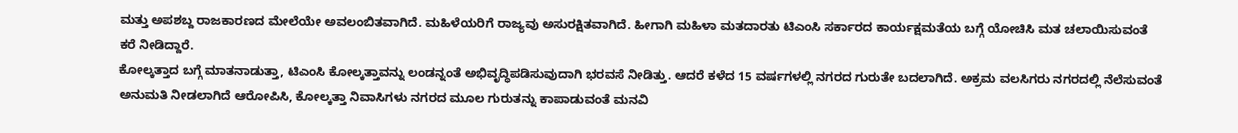ಮತ್ತು ಅಪಶಬ್ದ ರಾಜಕಾರಣದ ಮೇಲೆಯೇ ಅವಲಂಬಿತವಾಗಿದೆ. ಮಹಿಳೆಯರಿಗೆ ರಾಜ್ಯವು ಅಸುರಕ್ಷಿತವಾಗಿದೆ. ಹೀಗಾಗಿ ಮಹಿಳಾ ಮತದಾರತು ಟಿಎಂಸಿ ಸರ್ಕಾರದ ಕಾರ್ಯಕ್ಷಮತೆಯ ಬಗ್ಗೆ ಯೋಚಿಸಿ ಮತ ಚಲಾಯಿಸುವಂತೆ ಕರೆ ನೀಡಿದ್ದಾರೆ.
ಕೋಲ್ಕತ್ತಾದ ಬಗ್ಗೆ ಮಾತನಾಡುತ್ತಾ, ಟಿಎಂಸಿ ಕೋಲ್ಕತ್ತಾವನ್ನು ಲಂಡನ್ನಂತೆ ಅಭಿವೃದ್ಧಿಪಡಿಸುವುದಾಗಿ ಭರವಸೆ ನೀಡಿತ್ತು. ಆದರೆ ಕಳೆದ 15 ವರ್ಷಗಳಲ್ಲಿ ನಗರದ ಗುರುತೇ ಬದಲಾಗಿದೆ. ಅಕ್ರಮ ವಲಸಿಗರು ನಗರದಲ್ಲಿ ನೆಲೆಸುವಂತೆ ಅನುಮತಿ ನೀಡಲಾಗಿದೆ ಆರೋಪಿಸಿ, ಕೋಲ್ಕತ್ತಾ ನಿವಾಸಿಗಳು ನಗರದ ಮೂಲ ಗುರುತನ್ನು ಕಾಪಾಡುವಂತೆ ಮನವಿ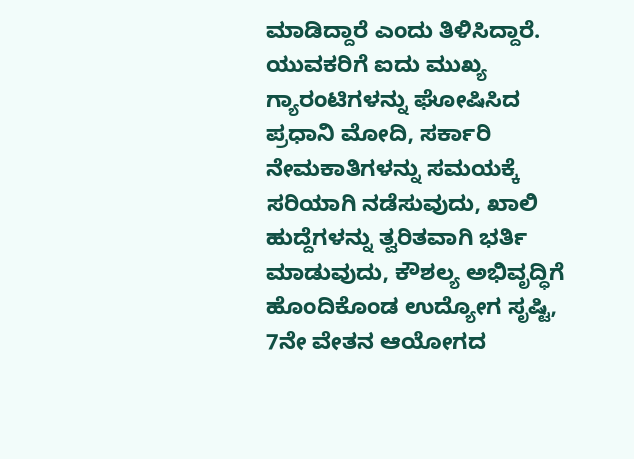ಮಾಡಿದ್ದಾರೆ ಎಂದು ತಿಳಿಸಿದ್ದಾರೆ.
ಯುವಕರಿಗೆ ಐದು ಮುಖ್ಯ ಗ್ಯಾರಂಟಿಗಳನ್ನು ಘೋಷಿಸಿದ ಪ್ರಧಾನಿ ಮೋದಿ, ಸರ್ಕಾರಿ ನೇಮಕಾತಿಗಳನ್ನು ಸಮಯಕ್ಕೆ ಸರಿಯಾಗಿ ನಡೆಸುವುದು, ಖಾಲಿ ಹುದ್ದೆಗಳನ್ನು ತ್ವರಿತವಾಗಿ ಭರ್ತಿ ಮಾಡುವುದು, ಕೌಶಲ್ಯ ಅಭಿವೃದ್ಧಿಗೆ ಹೊಂದಿಕೊಂಡ ಉದ್ಯೋಗ ಸೃಷ್ಟಿ, 7ನೇ ವೇತನ ಆಯೋಗದ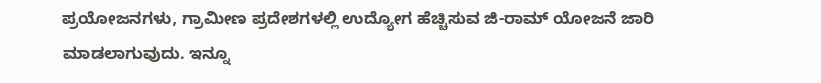ಪ್ರಯೋಜನಗಳು, ಗ್ರಾಮೀಣ ಪ್ರದೇಶಗಳಲ್ಲಿ ಉದ್ಯೋಗ ಹೆಚ್ಚಿಸುವ ಜಿ-ರಾಮ್ ಯೋಜನೆ ಜಾರಿ ಮಾಡಲಾಗುವುದು. ಇನ್ನೂ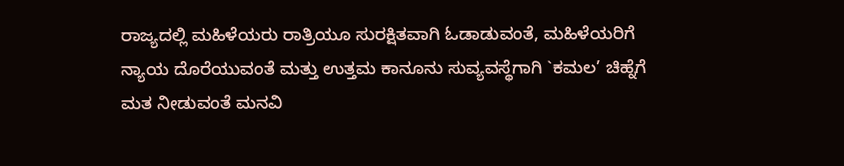ರಾಜ್ಯದಲ್ಲಿ ಮಹಿಳೆಯರು ರಾತ್ರಿಯೂ ಸುರಕ್ಷಿತವಾಗಿ ಓಡಾಡುವಂತೆ, ಮಹಿಳೆಯರಿಗೆ ನ್ಯಾಯ ದೊರೆಯುವಂತೆ ಮತ್ತು ಉತ್ತಮ ಕಾನೂನು ಸುವ್ಯವಸ್ಥೆಗಾಗಿ `ಕಮಲ’ ಚಿಹ್ನೆಗೆ ಮತ ನೀಡುವಂತೆ ಮನವಿ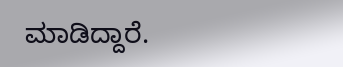ಮಾಡಿದ್ದಾರೆ.